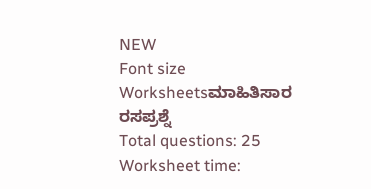NEW
Font size
Worksheetsಮಾಹಿತಿಸಾರ ರಸಪ್ರಶ್ನೆ
Total questions: 25
Worksheet time: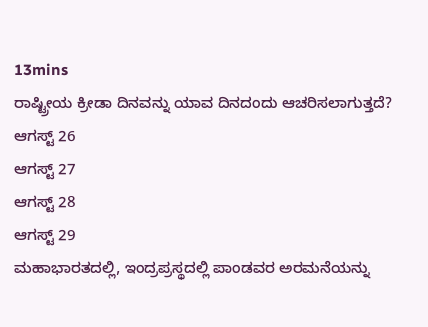13mins
ರಾಷ್ಟ್ರೀಯ ಕ್ರೀಡಾ ದಿನವನ್ನು ಯಾವ ದಿನದಂದು ಆಚರಿಸಲಾಗುತ್ತದೆ?
ಆಗಸ್ಟ್ 26
ಆಗಸ್ಟ್ 27
ಆಗಸ್ಟ್ 28
ಆಗಸ್ಟ್ 29
ಮಹಾಭಾರತದಲ್ಲಿ, ಇಂದ್ರಪ್ರಸ್ಥದಲ್ಲಿ ಪಾಂಡವರ ಅರಮನೆಯನ್ನು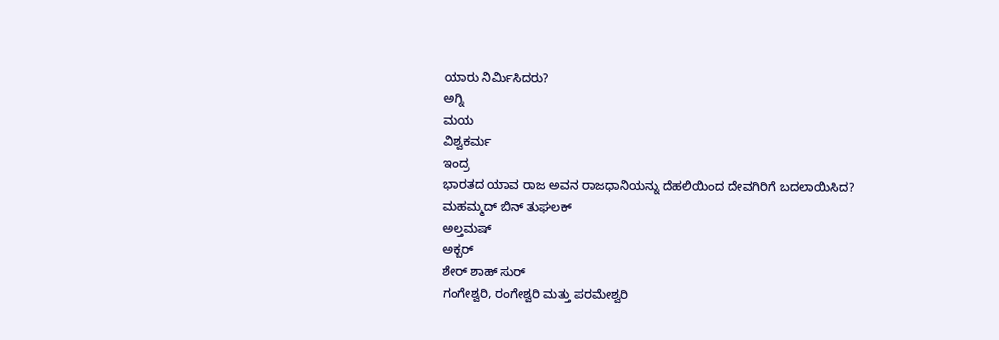ಯಾರು ನಿರ್ಮಿಸಿದರು?
ಅಗ್ನಿ
ಮಯ
ವಿಶ್ವಕರ್ಮ
ಇಂದ್ರ
ಭಾರತದ ಯಾವ ರಾಜ ಅವನ ರಾಜಧಾನಿಯನ್ನು ದೆಹಲಿಯಿಂದ ದೇವಗಿರಿಗೆ ಬದಲಾಯಿಸಿದ?
ಮಹಮ್ಮದ್ ಬಿನ್ ತುಘಲಕ್
ಅಲ್ತಮಷ್
ಅಕ್ಬರ್
ಶೇರ್ ಶಾಹ್ ಸುರ್
ಗಂಗೇಶ್ವರಿ, ರಂಗೇಶ್ವರಿ ಮತ್ತು ಪರಮೇಶ್ವರಿ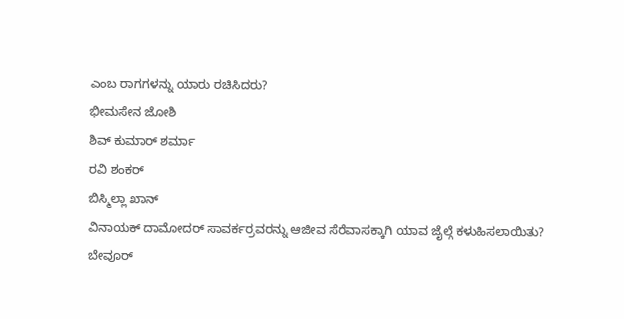ಎಂಬ ರಾಗಗಳನ್ನು ಯಾರು ರಚಿಸಿದರು?
ಭೀಮಸೇನ ಜೋಶಿ
ಶಿವ್ ಕುಮಾರ್ ಶರ್ಮಾ
ರವಿ ಶಂಕರ್
ಬಿಸ್ಮಿಲ್ಲಾ ಖಾನ್
ವಿನಾಯಕ್ ದಾಮೋದರ್ ಸಾವರ್ಕರ್ರವರನ್ನು ಆಜೀವ ಸೆರೆವಾಸಕ್ಕಾಗಿ ಯಾವ ಜೈಲ್ಗೆ ಕಳುಹಿಸಲಾಯಿತು?
ಬೇವೂರ್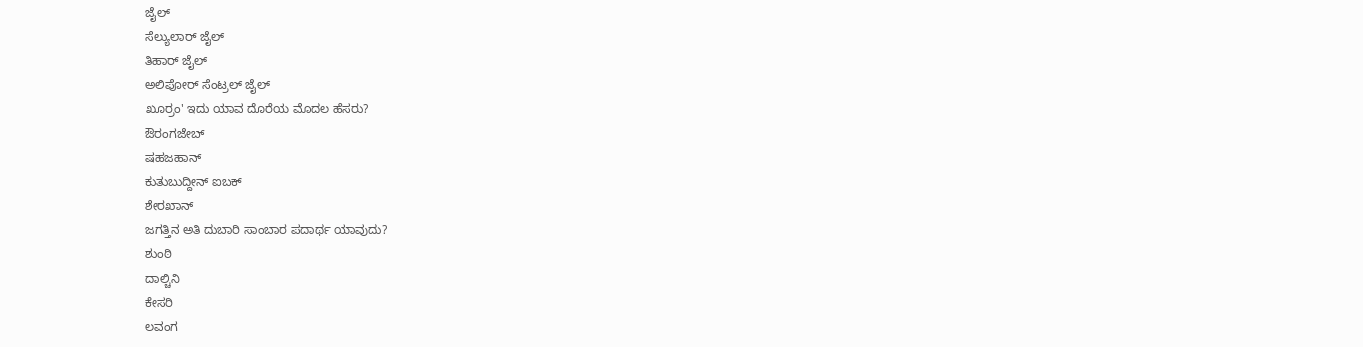ಜೈಲ್
ಸೆಲ್ಯುಲಾರ್ ಜೈಲ್
ತಿಹಾರ್ ಜೈಲ್
ಅಲಿಪೋರ್ ಸೆಂಟ್ರಲ್ ಜೈಲ್
ಖೂರ್ರಂ' ಇದು ಯಾವ ದೊರೆಯ ಮೊದಲ ಹೆಸರು?
ಔರಂಗಜೇಬ್
ಷಹಜಹಾನ್
ಕುತುಬುದ್ದೀನ್ ಐಬಕ್
ಶೇರಖಾನ್
ಜಗತ್ತಿನ ಅತಿ ದುಬಾರಿ ಸಾಂಬಾರ ಪದಾರ್ಥ ಯಾವುದು?
ಶುಂಠಿ
ದಾಲ್ಚಿನಿ
ಕೇಸರಿ
ಲವಂಗ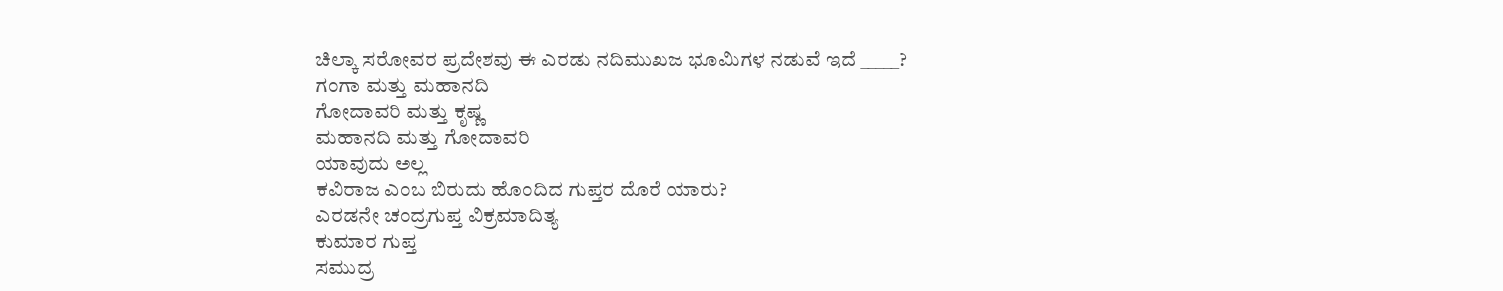ಚಿಲ್ಕಾ ಸರೋವರ ಪ್ರದೇಶವು ಈ ಎರಡು ನದಿಮುಖಜ ಭೂಮಿಗಳ ನಡುವೆ ಇದೆ _____?
ಗಂಗಾ ಮತ್ತು ಮಹಾನದಿ
ಗೋದಾವರಿ ಮತ್ತು ಕೃಷ್ಣ
ಮಹಾನದಿ ಮತ್ತು ಗೋದಾವರಿ
ಯಾವುದು ಅಲ್ಲ
ಕವಿರಾಜ ಎಂಬ ಬಿರುದು ಹೊಂದಿದ ಗುಪ್ತರ ದೊರೆ ಯಾರು?
ಎರಡನೇ ಚಂದ್ರಗುಪ್ತ ವಿಕ್ರಮಾದಿತ್ಯ
ಕುಮಾರ ಗುಪ್ತ
ಸಮುದ್ರ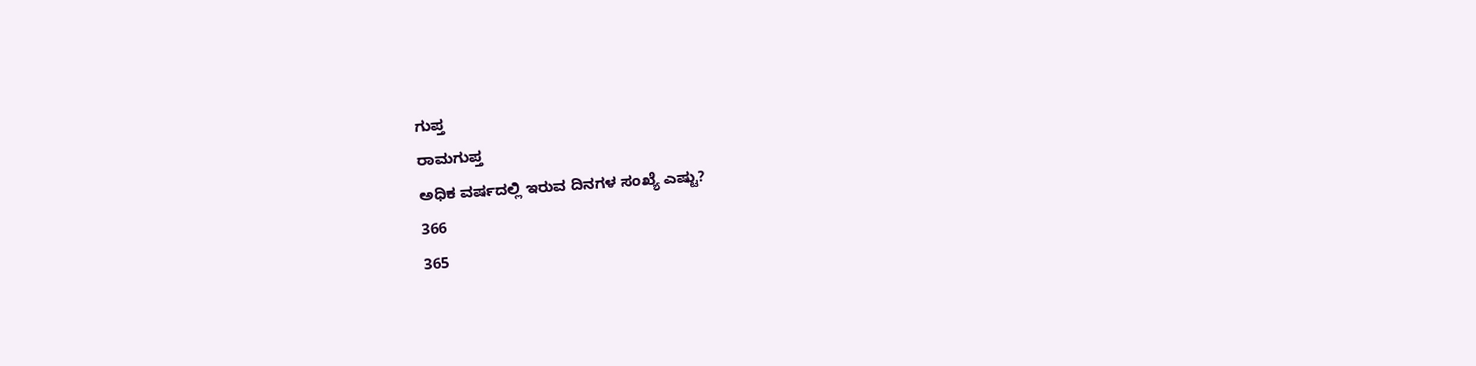ಗುಪ್ತ
ರಾಮಗುಪ್ತ
ಅಧಿಕ ವರ್ಷದಲ್ಲಿ ಇರುವ ದಿನಗಳ ಸಂಖ್ಯೆ ಎಷ್ಟು?
366
365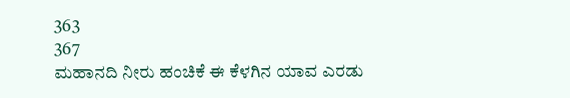363
367
ಮಹಾನದಿ ನೀರು ಹಂಚಿಕೆ ಈ ಕೆಳಗಿನ ಯಾವ ಎರಡು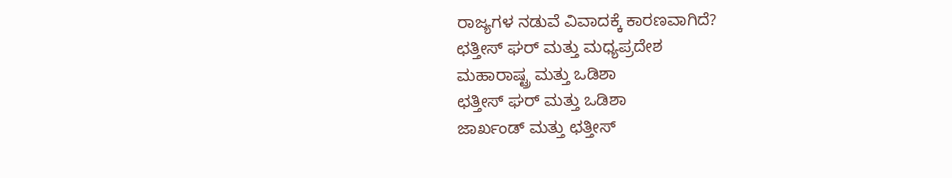ರಾಜ್ಯಗಳ ನಡುವೆ ವಿವಾದಕ್ಕೆ ಕಾರಣವಾಗಿದೆ?
ಛತ್ತೀಸ್ ಘರ್ ಮತ್ತು ಮಧ್ಯಪ್ರದೇಶ
ಮಹಾರಾಷ್ಟ್ರ ಮತ್ತು ಒಡಿಶಾ
ಛತ್ತೀಸ್ ಘರ್ ಮತ್ತು ಒಡಿಶಾ
ಜಾರ್ಖಂಡ್ ಮತ್ತು ಛತ್ತೀಸ್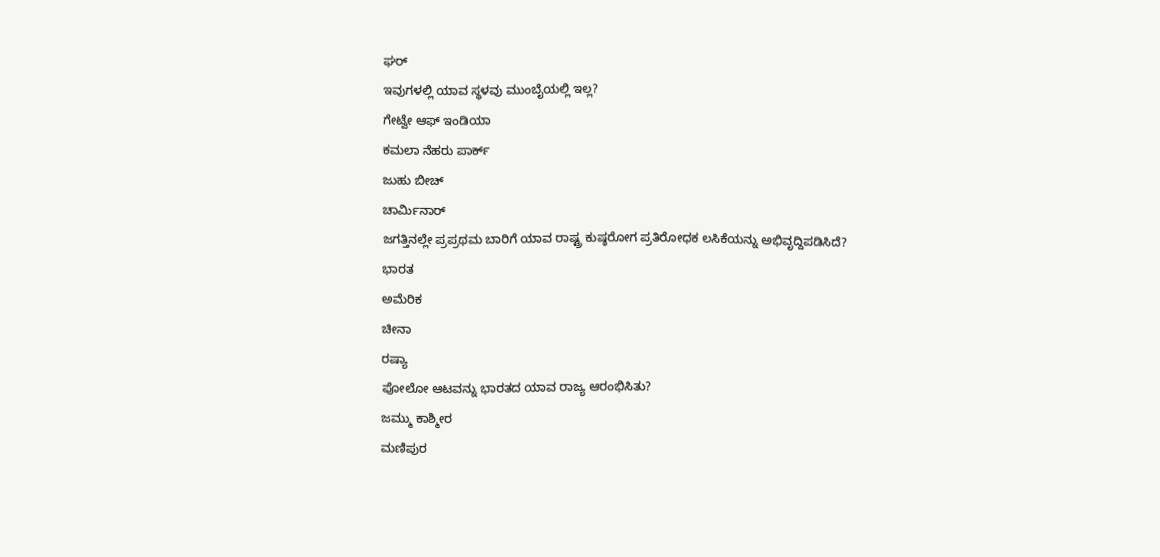ಘರ್
ಇವುಗಳಲ್ಲಿ ಯಾವ ಸ್ಥಳವು ಮುಂಬೈಯಲ್ಲಿ ಇಲ್ಲ?
ಗೇಟ್ವೇ ಆಫ್ ಇಂಡಿಯಾ
ಕಮಲಾ ನೆಹರು ಪಾರ್ಕ್
ಜುಹು ಬೀಚ್
ಚಾರ್ಮಿನಾರ್
ಜಗತ್ತಿನಲ್ಲೇ ಪ್ರಪ್ರಥಮ ಬಾರಿಗೆ ಯಾವ ರಾಷ್ಟ್ರ ಕುಷ್ಠರೋಗ ಪ್ರತಿರೋಧಕ ಲಸಿಕೆಯನ್ನು ಅಭಿವೃದ್ದಿಪಡಿಸಿದೆ?
ಭಾರತ
ಅಮೆರಿಕ
ಚೀನಾ
ರಷ್ಯಾ
ಪೋಲೋ ಆಟವನ್ನು ಭಾರತದ ಯಾವ ರಾಜ್ಯ ಆರಂಭಿಸಿತು?
ಜಮ್ಮು ಕಾಶ್ಮೀರ
ಮಣಿಪುರ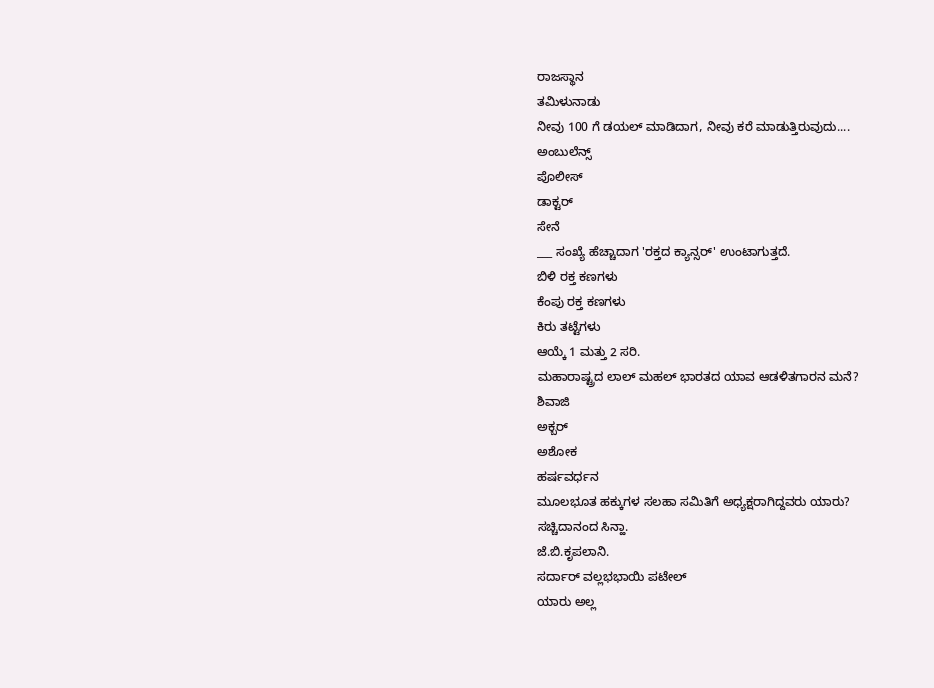ರಾಜಸ್ಥಾನ
ತಮಿಳುನಾಡು
ನೀವು 100 ಗೆ ಡಯಲ್ ಮಾಡಿದಾಗ, ನೀವು ಕರೆ ಮಾಡುತ್ತಿರುವುದು....
ಅಂಬುಲೆನ್ಸ್
ಪೊಲೀಸ್
ಡಾಕ್ಟರ್
ಸೇನೆ
___ ಸಂಖ್ಯೆ ಹೆಚ್ಚಾದಾಗ 'ರಕ್ತದ ಕ್ಯಾನ್ಸರ್' ಉಂಟಾಗುತ್ತದೆ.
ಬಿಳಿ ರಕ್ತ ಕಣಗಳು
ಕೆಂಪು ರಕ್ತ ಕಣಗಳು
ಕಿರು ತಟ್ಟೆಗಳು
ಆಯ್ಕೆ 1 ಮತ್ತು 2 ಸರಿ.
ಮಹಾರಾಷ್ಟ್ರದ ಲಾಲ್ ಮಹಲ್ ಭಾರತದ ಯಾವ ಆಡಳಿತಗಾರನ ಮನೆ?
ಶಿವಾಜಿ
ಅಕ್ಬರ್
ಅಶೋಕ
ಹರ್ಷವರ್ಧನ
ಮೂಲಭೂತ ಹಕ್ಕುಗಳ ಸಲಹಾ ಸಮಿತಿಗೆ ಅಧ್ಯಕ್ಷರಾಗಿದ್ದವರು ಯಾರು?
ಸಚ್ಚಿದಾನಂದ ಸಿನ್ಹಾ.
ಜೆ.ಬಿ.ಕೃಪಲಾನಿ.
ಸರ್ದಾರ್ ವಲ್ಲಭಭಾಯಿ ಪಟೇಲ್
ಯಾರು ಅಲ್ಲ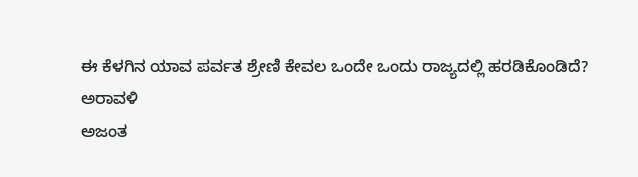ಈ ಕೆಳಗಿನ ಯಾವ ಪರ್ವತ ಶ್ರೇಣಿ ಕೇವಲ ಒಂದೇ ಒಂದು ರಾಜ್ಯದಲ್ಲಿ ಹರಡಿಕೊಂಡಿದೆ?
ಅರಾವಳಿ
ಅಜಂತ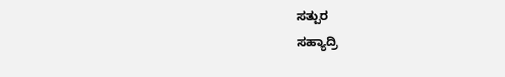ಸತ್ಪುರ
ಸಹ್ಯಾದ್ರಿ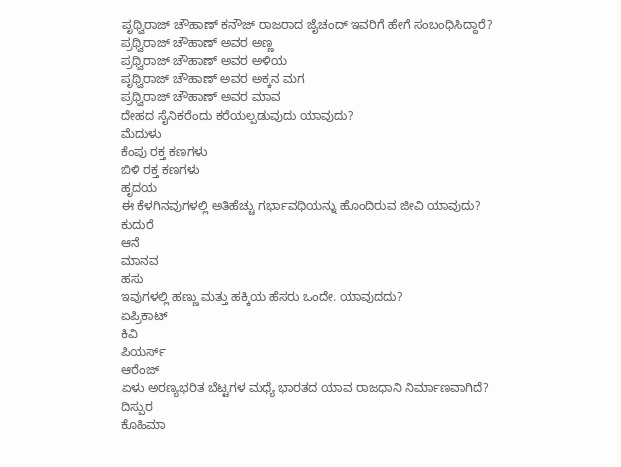ಪೃಥ್ವಿರಾಜ್ ಚೌಹಾಣ್ ಕನೌಜ್ ರಾಜರಾದ ಜೈಚಂದ್ ಇವರಿಗೆ ಹೇಗೆ ಸಂಬಂಧಿಸಿದ್ದಾರೆ?
ಪ್ರಥ್ವಿರಾಜ್ ಚೌಹಾಣ್ ಅವರ ಅಣ್ಣ
ಪ್ರಥ್ವಿರಾಜ್ ಚೌಹಾಣ್ ಅವರ ಅಳಿಯ
ಪೃಥ್ವಿರಾಜ್ ಚೌಹಾಣ್ ಅವರ ಅಕ್ಕನ ಮಗ
ಪ್ರಥ್ವಿರಾಜ್ ಚೌಹಾಣ್ ಅವರ ಮಾವ
ದೇಹದ ಸೈನಿಕರೆಂದು ಕರೆಯಲ್ಪಡುವುದು ಯಾವುದು?
ಮೆದುಳು
ಕೆಂಪು ರಕ್ತ ಕಣಗಳು
ಬಿಳಿ ರಕ್ತ ಕಣಗಳು
ಹೃದಯ
ಈ ಕೆಳಗಿನವುಗಳಲ್ಲಿ ಅತಿಹೆಚ್ಚು ಗರ್ಭಾವಧಿಯನ್ನು ಹೊಂದಿರುವ ಜೀವಿ ಯಾವುದು?
ಕುದುರೆ
ಆನೆ
ಮಾನವ
ಹಸು
ಇವುಗಳಲ್ಲಿ ಹಣ್ಣು ಮತ್ತು ಹಕ್ಕಿಯ ಹೆಸರು ಒಂದೇ. ಯಾವುದದು?
ಏಪ್ರಿಕಾಟ್
ಕಿವಿ
ಪಿಯರ್ಸ್
ಆರೆಂಜ್
ಏಳು ಅರಣ್ಯಭರಿತ ಬೆಟ್ಟಗಳ ಮಧ್ಯೆ ಭಾರತದ ಯಾವ ರಾಜಧಾನಿ ನಿರ್ಮಾಣವಾಗಿದೆ?
ದಿಸ್ಪುರ
ಕೊಹಿಮಾ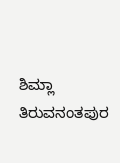ಶಿಮ್ಲಾ
ತಿರುವನಂತಪುರ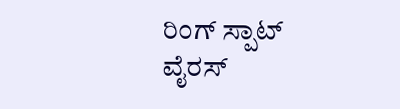ರಿಂಗ್ ಸ್ಪಾಟ್ ವೈರಸ್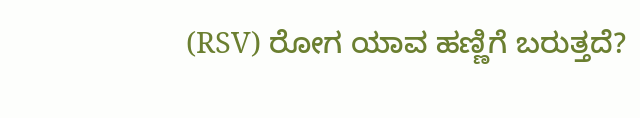(RSV) ರೋಗ ಯಾವ ಹಣ್ಣಿಗೆ ಬರುತ್ತದೆ?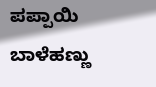ಪಪ್ಪಾಯಿ
ಬಾಳೆಹಣ್ಣು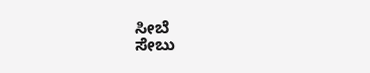ಸೀಬೆ
ಸೇಬು